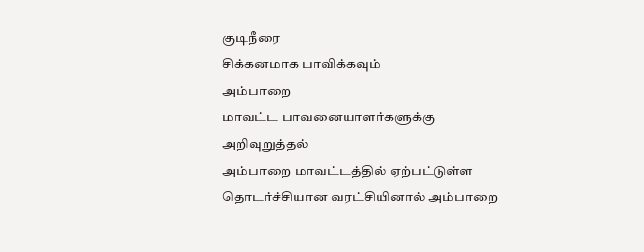குடிநீரை
சிக்கனமாக பாவிக்கவும்
அம்பாறை
மாவட்ட பாவனையாளர்களுக்கு
அறிவுறுத்தல்
அம்பாறை மாவட்டத்தில் ஏற்பட்டுள்ள தொடர்ச்சியான வரட்சியினால் அம்பாறை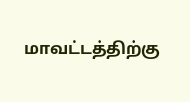மாவட்டத்திற்கு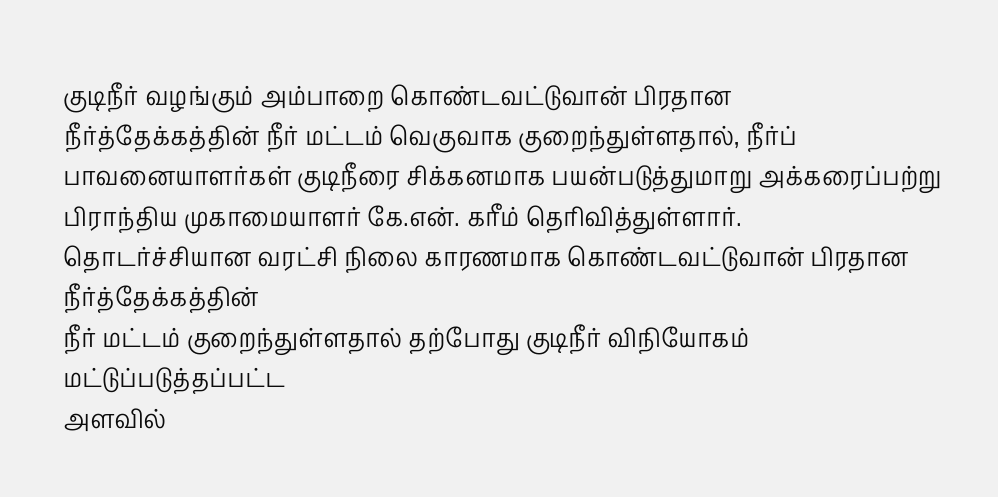குடிநீர் வழங்கும் அம்பாறை கொண்டவட்டுவான் பிரதான
நீர்த்தேக்கத்தின் நீர் மட்டம் வெகுவாக குறைந்துள்ளதால், நீர்ப் பாவனையாளர்கள் குடிநீரை சிக்கனமாக பயன்படுத்துமாறு அக்கரைப்பற்று
பிராந்திய முகாமையாளர் கே.என். கரீம் தெரிவித்துள்ளார்.
தொடர்ச்சியான வரட்சி நிலை காரணமாக கொண்டவட்டுவான் பிரதான நீர்த்தேக்கத்தின்
நீர் மட்டம் குறைந்துள்ளதால் தற்போது குடிநீர் விநியோகம் மட்டுப்படுத்தப்பட்ட
அளவில்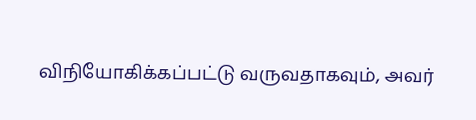விநியோகிக்கப்பட்டு வருவதாகவும், அவர்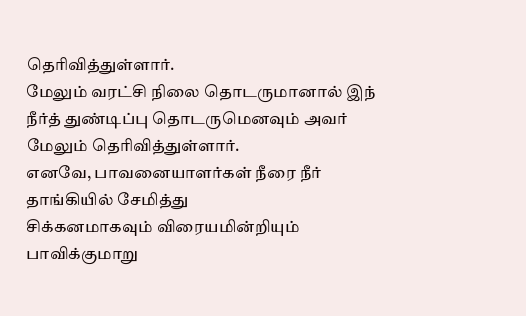தெரிவித்துள்ளார்.
மேலும் வரட்சி நிலை தொடருமானால் இந் நீர்த் துண்டிப்பு தொடருமெனவும் அவர்
மேலும் தெரிவித்துள்ளார்.
எனவே, பாவனையாளர்கள் நீரை நீர் தாங்கியில் சேமித்து
சிக்கனமாகவும் விரையமின்றியும் பாவிக்குமாறு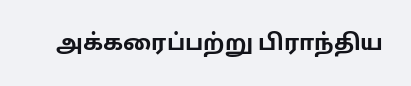அக்கரைப்பற்று பிராந்திய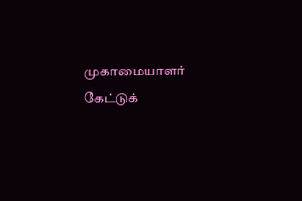முகாமையாளர்
கேட்டுக்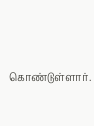கொண்டுள்ளார்.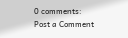0 comments:
Post a Comment